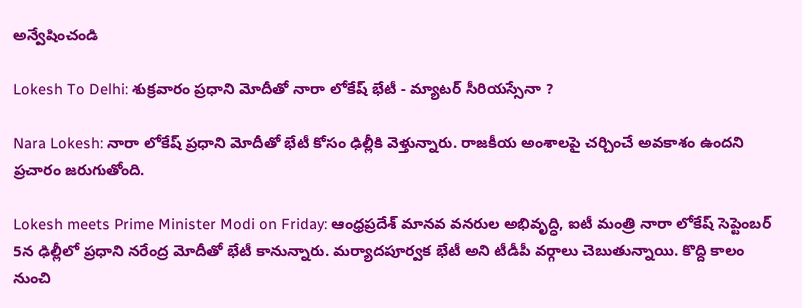అన్వేషించండి

Lokesh To Delhi: శుక్రవారం ప్రధాని మోదీతో నారా లోకేష్ భేటీ - మ్యాటర్ సీరియస్సేనా ?

Nara Lokesh: నారా లోకేష్ ప్రధాని మోదీతో భేటీ కోసం ఢిల్లీకి వెళ్తున్నారు. రాజకీయ అంశాలపై చర్చించే అవకాశం ఉందని ప్రచారం జరుగుతోంది.

Lokesh meets Prime Minister Modi on Friday: ఆంధ్రప్రదేశ్ మానవ వనరుల అభివృద్ధి, ఐటీ మంత్రి నారా లోకేష్ సెప్టెంబర్ 5న ఢిల్లీలో ప్రధాని నరేంద్ర మోదీతో భేటీ కానున్నారు. మర్యాదపూర్వక భేటీ అని టీడీపీ వర్గాలు చెబుతున్నాయి. కొద్ది కాలం నుంచి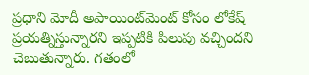ప్రధాని మోదీ అపాయింట్‌మెంట్ కోసం లోకేష్ ప్రయత్నిస్తున్నారని ఇప్పటికి పిలుపు వచ్చిందని చెబుతున్నారు. గతంలో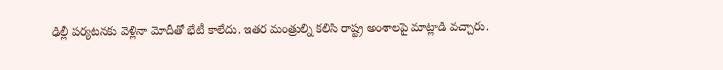ఢిల్లీ పర్యటనకు వెళ్లినా మోదీతో భేటీ కాలేదు. ఇతర మంత్రుల్ని కలిసి రాష్ట్ర అంశాలపై మాట్లాడి వచ్చారు.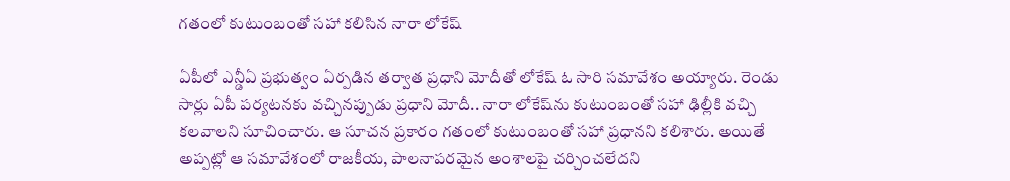గతంలో కుటుంబంతో సహా కలిసిన నారా లోకేష్

ఏపీలో ఎన్డీఏ ప్రభుత్వం ఏర్పడిన తర్వాత ప్రధాని మోదీతో లోకేష్ ఓ సారి సమావేశం అయ్యారు. రెండు సార్లు ఏపీ పర్యటనకు వచ్చినప్పుడు ప్రధాని మోదీ.. నారా లోకేష్‌ను కుటుంబంతో సహా ఢిల్లీకి వచ్చి కలవాలని సూచించారు. ఆ సూచన ప్రకారం గతంలో కుటుంబంతో సహా ప్రధానని కలిశారు. అయితే అప్పట్లో ఆ సమావేశంలో రాజకీయ, పాలనాపరమైన అంశాలపై చర్చించలేదని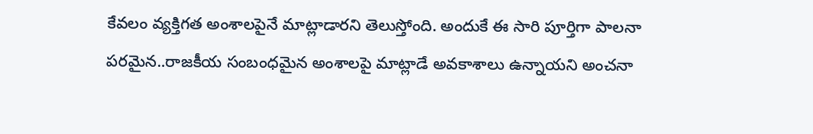కేవలం వ్యక్తిగత అంశాలపైనే మాట్లాడారని తెలుస్తోంది. అందుకే ఈ సారి పూర్తిగా పాలనా పరమైన..రాజకీయ సంబంధమైన అంశాలపై మాట్లాడే అవకాశాలు ఉన్నాయని అంచనా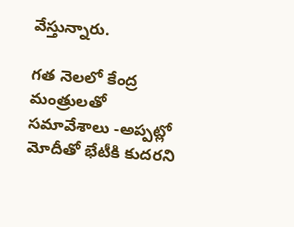వేస్తున్నారు.

గత నెలలో కేంద్ర మంత్రులతో సమావేశాలు -అప్పట్లో మోదీతో భేటీకి కుదరని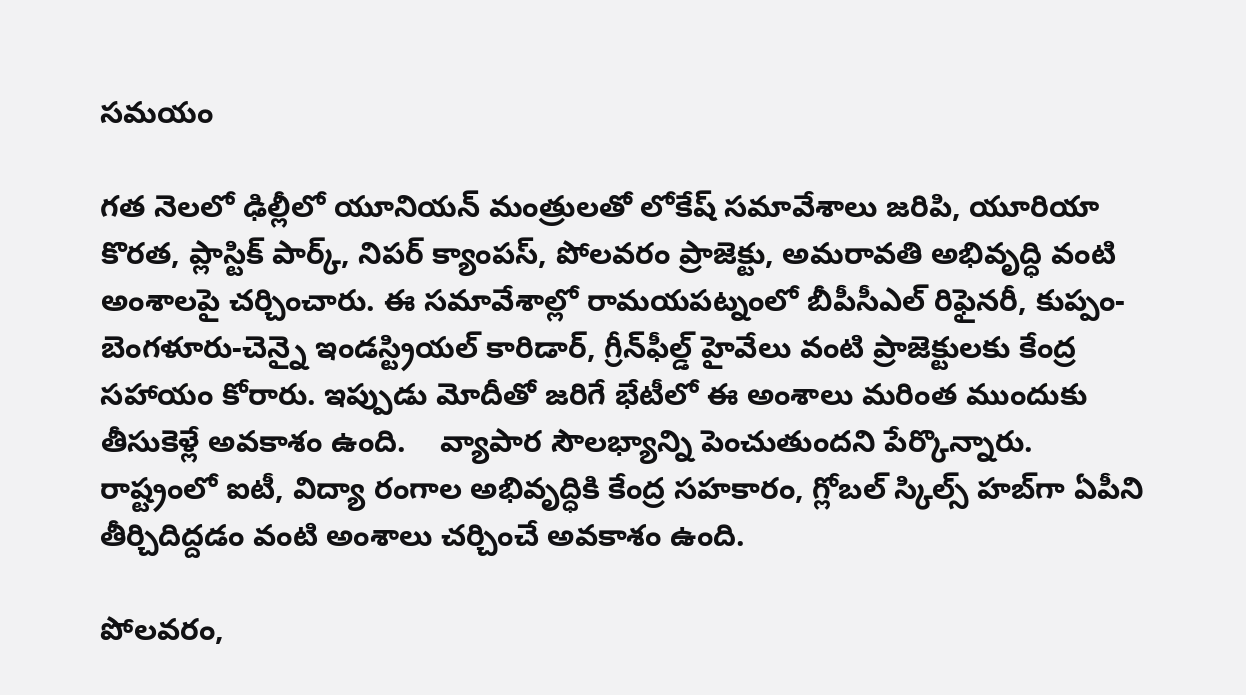సమయం

గత నెలలో ఢిల్లీలో యూనియన్ మంత్రులతో లోకేష్ సమావేశాలు జరిపి, యూరియా కొరత, ప్లాస్టిక్ పార్క్, నిపర్ క్యాంపస్, పోలవరం ప్రాజెక్టు, అమరావతి అభివృద్ధి వంటి అంశాలపై చర్చించారు. ఈ సమావేశాల్లో రామయపట్నంలో బీపీసీఎల్ రిఫైనరీ, కుప్పం-బెంగళూరు-చెన్నై ఇండస్ట్రియల్ కారిడార్, గ్రీన్‌ఫీల్డ్ హైవేలు వంటి ప్రాజెక్టులకు కేంద్ర సహాయం కోరారు. ఇప్పుడు మోదీతో జరిగే భేటీలో ఈ అంశాలు మరింత ముందుకు తీసుకెళ్లే అవకాశం ఉంది.    వ్యాపార సౌలభ్యాన్ని పెంచుతుందని పేర్కొన్నారు. రాష్ట్రంలో ఐటీ, విద్యా రంగాల అభివృద్ధికి కేంద్ర సహకారం, గ్లోబల్ స్కిల్స్ హబ్‌గా ఏపీని తీర్చిదిద్దడం వంటి అంశాలు చర్చించే అవకాశం ఉంది.

పోలవరం,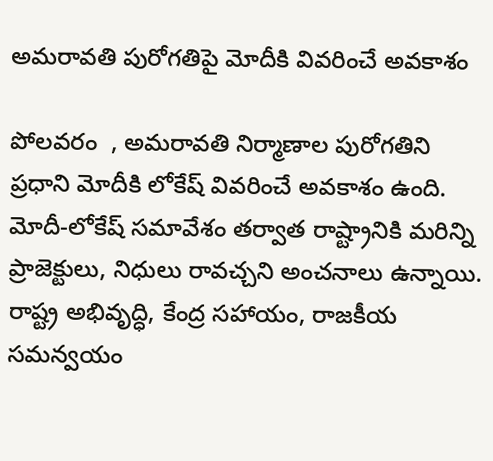అమరావతి పురోగతిపై మోదీకి వివరించే అవకాశం

పోలవరం  , అమరావతి నిర్మాణాల పురోగతిని ప్రధాని మోదీకి లోకేష్ వివరించే అవకాశం ఉంది.  మోదీ-లోకేష్ సమావేశం తర్వాత రాష్ట్రానికి మరిన్ని ప్రాజెక్టులు, నిధులు రావచ్చని అంచనాలు ఉన్నాయి. రాష్ట్ర అభివృద్ధి, కేంద్ర సహాయం, రాజకీయ సమన్వయం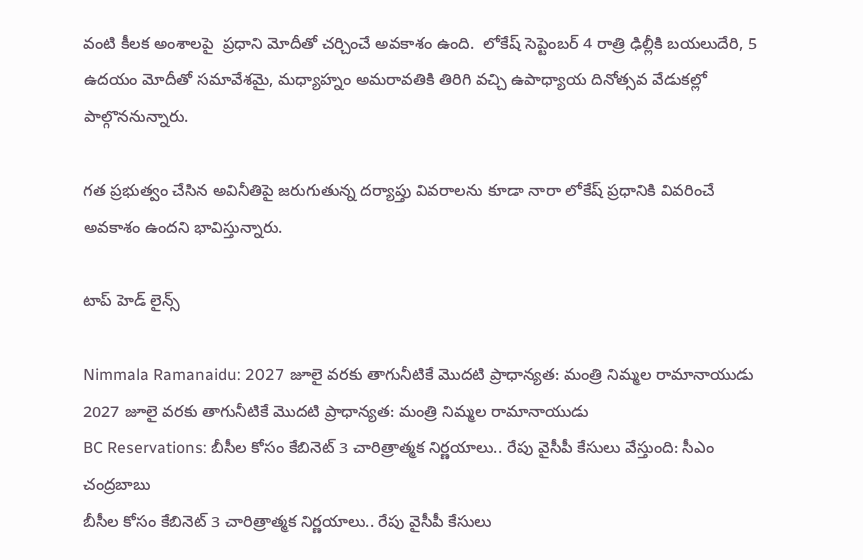వంటి కీలక అంశాలపై  ప్రధాని మోదీతో చర్చించే అవకాశం ఉంది.  లోకేష్ సెప్టెంబర్ 4 రాత్రి ఢిల్లీకి బయలుదేరి, 5 ఉదయం మోదీతో సమావేశమై, మధ్యాహ్నం అమరావతికి తిరిగి వచ్చి ఉపాధ్యాయ దినోత్సవ వేడుకల్లో పాల్గొననున్నారు.

గత ప్రభుత్వం చేసిన అవినీతిపై జరుగుతున్న దర్యాప్తు వివరాలను కూడా నారా లోకేష్ ప్రధానికి వివరించే అవకాశం ఉందని భావిస్తున్నారు.

టాప్ హెడ్ లైన్స్

Nimmala Ramanaidu: 2027 జూలై వరకు తాగునీటికే మొదటి ప్రాధాన్యత: మంత్రి నిమ్మల రామానాయుడు
2027 జూలై వరకు తాగునీటికే మొదటి ప్రాధాన్యత: మంత్రి నిమ్మల రామానాయుడు
BC Reservations: బీసీల కోసం కేబినెట్ 3 చారిత్రాత్మక నిర్ణయాలు.. రేపు వైసీపీ కేసులు వేస్తుంది: సీఎం చంద్రబాబు
బీసీల కోసం కేబినెట్ 3 చారిత్రాత్మక నిర్ణయాలు.. రేపు వైసీపీ కేసులు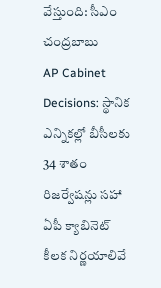వేస్తుంది: సీఎం చంద్రబాబు
AP Cabinet Decisions: స్థానిక ఎన్నికల్లో బీసీలకు 34 శాతం రిజర్వేషన్లు సహా ఏపీ క్యాబినెట్‌ కీలక నిర్ణయాలివే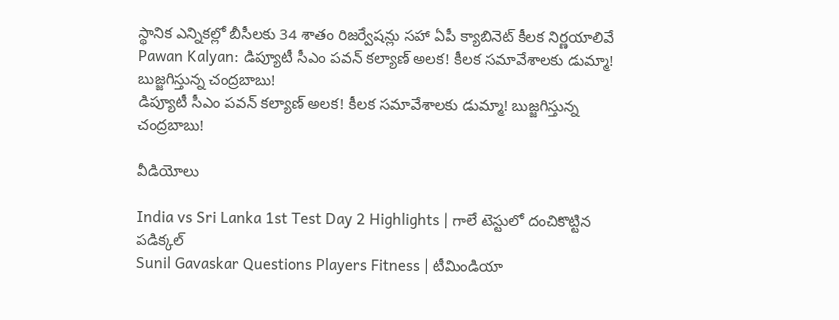స్థానిక ఎన్నికల్లో బీసీలకు 34 శాతం రిజర్వేషన్లు సహా ఏపీ క్యాబినెట్‌ కీలక నిర్ణయాలివే
Pawan Kalyan: డిప్యూటీ సీఎం పవన్ కల్యాణ్ అలక! కీలక సమావేశాలకు డుమ్మా! బుజ్జగిస్తున్న చంద్రబాబు!
డిప్యూటీ సీఎం పవన్ కల్యాణ్ అలక! కీలక సమావేశాలకు డుమ్మా! బుజ్జగిస్తున్న చంద్రబాబు!

వీడియోలు

India vs Sri Lanka 1st Test Day 2 Highlights | గాలే టెస్టులో దంచికొట్టిన పడిక్కల్
Sunil Gavaskar Questions Players Fitness | టీమిండియా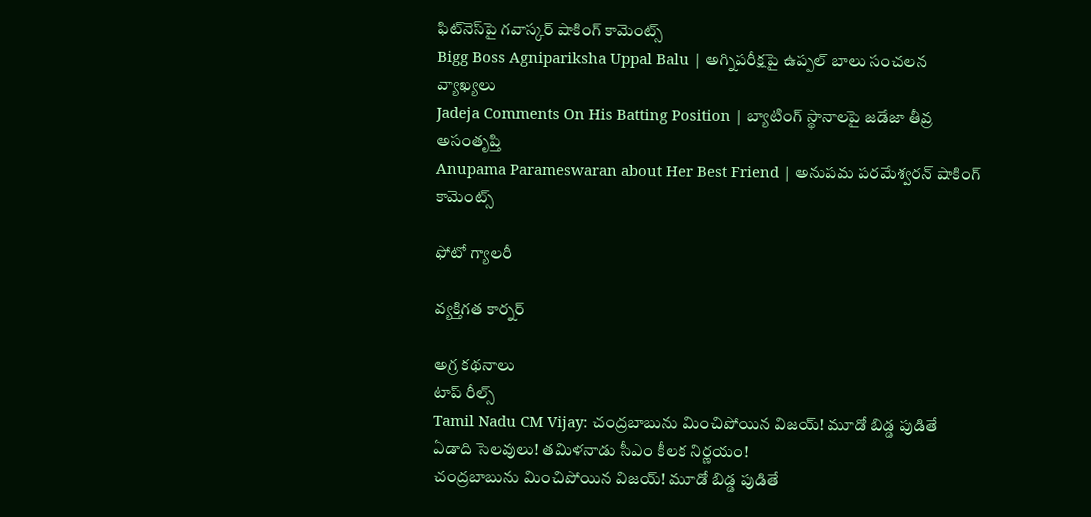ఫిట్‌నెస్‌పై గవాస్కర్ షాకింగ్ కామెంట్స్
Bigg Boss Agnipariksha Uppal Balu | అగ్నిపరీక్షపై ఉప్పల్ బాలు సంచలన వ్యాఖ్యలు
Jadeja Comments On His Batting Position | బ్యాటింగ్ స్థానాలపై జడేజా తీవ్ర అసంతృప్తి
Anupama Parameswaran about Her Best Friend | అనుపమ పరమేశ్వరన్ షాకింగ్ కామెంట్స్

ఫోటో గ్యాలరీ

వ్యక్తిగత కార్నర్

అగ్ర కథనాలు
టాప్ రీల్స్
Tamil Nadu CM Vijay: చంద్రబాబును మించిపోయిన విజయ్‌! మూడో బిడ్డ పుడితే ఏడాది సెలవులు! తమిళనాడు సీఎం కీలక నిర్ణయం!
చంద్రబాబును మించిపోయిన విజయ్‌! మూడో బిడ్డ పుడితే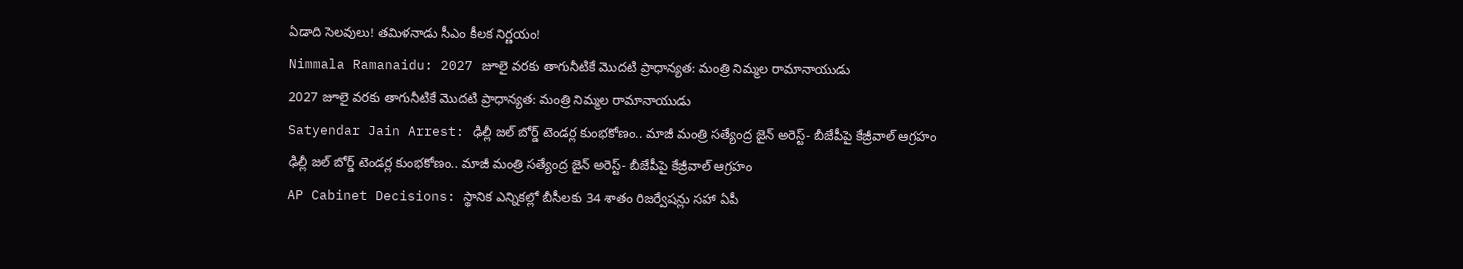ఏడాది సెలవులు! తమిళనాడు సీఎం కీలక నిర్ణయం!
Nimmala Ramanaidu: 2027 జూలై వరకు తాగునీటికే మొదటి ప్రాధాన్యత: మంత్రి నిమ్మల రామానాయుడు
2027 జూలై వరకు తాగునీటికే మొదటి ప్రాధాన్యత: మంత్రి నిమ్మల రామానాయుడు
Satyendar Jain Arrest: ఢిల్లీ జల్ బోర్డ్ టెండర్ల కుంభకోణం.. మాజీ మంత్రి సత్యేంద్ర జైన్ అరెస్ట్- బీజేపీపై కేజ్రీవాల్ ఆగ్రహం
ఢిల్లీ జల్ బోర్డ్ టెండర్ల కుంభకోణం.. మాజీ మంత్రి సత్యేంద్ర జైన్ అరెస్ట్- బీజేపీపై కేజ్రీవాల్ ఆగ్రహం
AP Cabinet Decisions: స్థానిక ఎన్నికల్లో బీసీలకు 34 శాతం రిజర్వేషన్లు సహా ఏపీ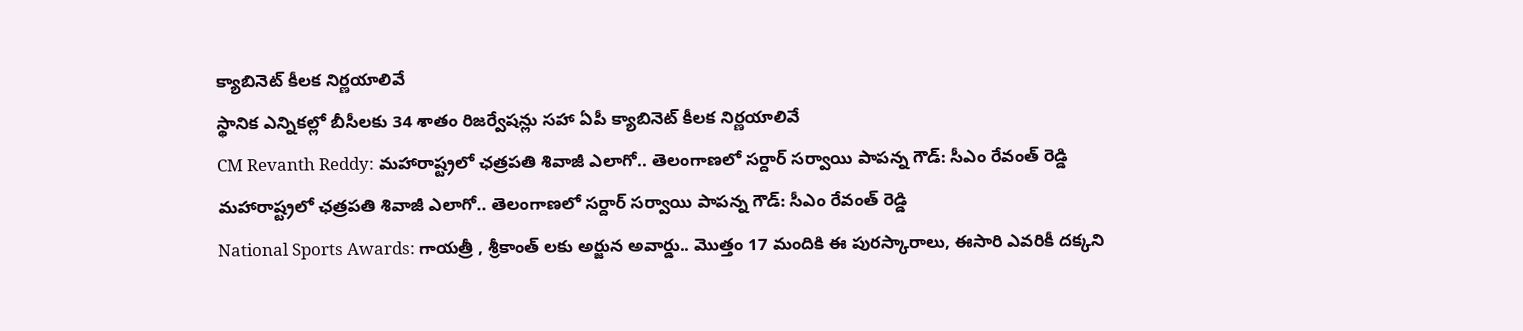క్యాబినెట్‌ కీలక నిర్ణయాలివే
స్థానిక ఎన్నికల్లో బీసీలకు 34 శాతం రిజర్వేషన్లు సహా ఏపీ క్యాబినెట్‌ కీలక నిర్ణయాలివే
CM Revanth Reddy: మహారాష్ట్రలో ఛత్రపతి శివాజీ ఎలాగో.. తెలంగాణలో సర్దార్ సర్వాయి పాపన్న గౌడ్: సీఎం రేవంత్ రెడ్డి
మహారాష్ట్రలో ఛత్రపతి శివాజీ ఎలాగో.. తెలంగాణలో సర్దార్ సర్వాయి పాపన్న గౌడ్: సీఎం రేవంత్ రెడ్డి
National Sports Awards: గాయ‌త్రీ , శ్రీకాంత్ లకు అర్జున అవార్డు.. మొత్తం 17 మందికి ఈ పురస్కారాలు, ఈసారి ఎవరికీ దక్కని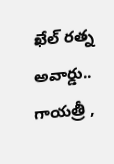ఖేల్ రత్న అవార్డు..
గాయ‌త్రీ ,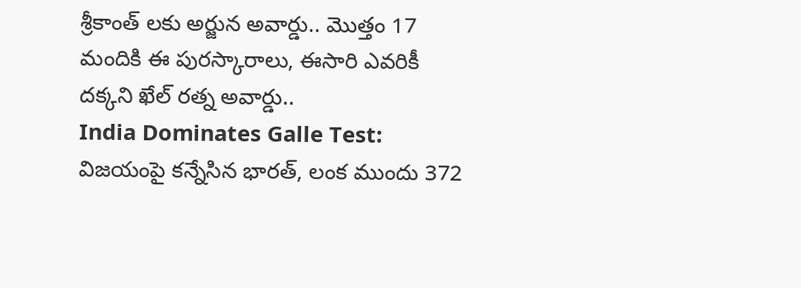శ్రీకాంత్ లకు అర్జున అవార్డు.. మొత్తం 17 మందికి ఈ పురస్కారాలు, ఈసారి ఎవరికీ దక్కని ఖేల్ రత్న అవార్డు..
India Dominates Galle Test:  విజ‌యంపై క‌న్నేసిన భార‌త్, లంక ముందు 372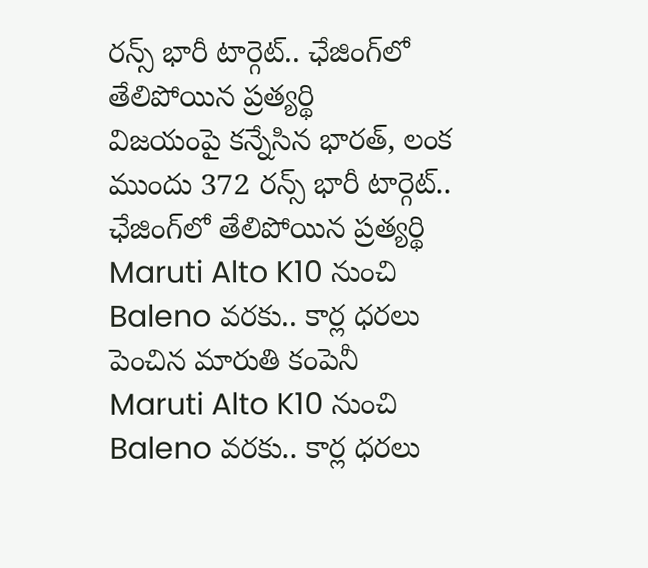రన్స్ భారీ టార్గెట్.. ఛేజింగ్‌లో తేలిపోయిన ప్రత్యర్థి
విజ‌యంపై క‌న్నేసిన భార‌త్, లంక ముందు 372 రన్స్ భారీ టార్గెట్.. ఛేజింగ్‌లో తేలిపోయిన ప్రత్యర్థి
Maruti Alto K10 నుంచి Baleno వరకు.. కార్ల ధరలు పెంచిన మారుతి కంపెనీ
Maruti Alto K10 నుంచి Baleno వరకు.. కార్ల ధరలు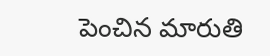పెంచిన మారుతి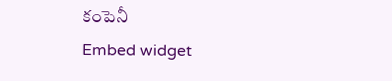కంపెనీ
Embed widget